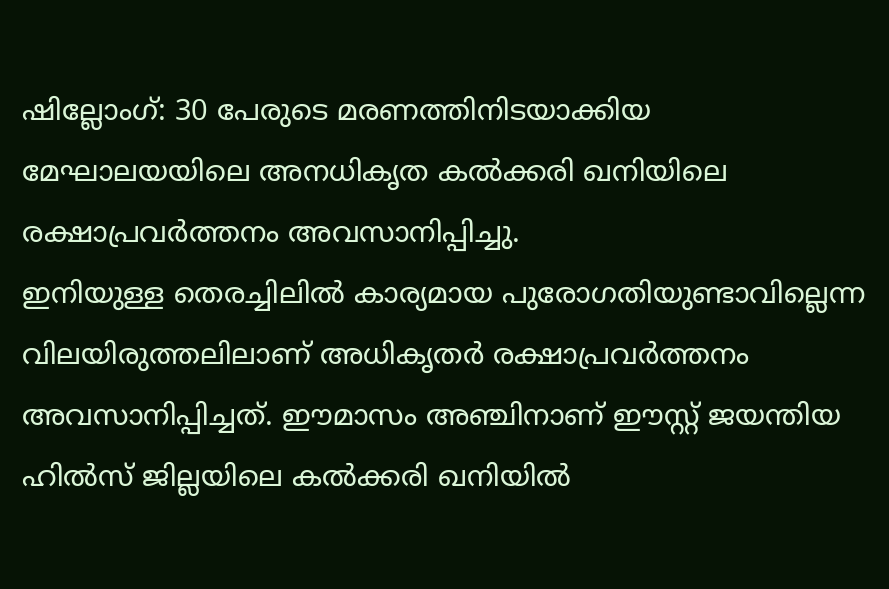ഷില്ലോംഗ്: 30 പേരുടെ മരണത്തിനിടയാക്കിയ മേഘാലയയിലെ അനധികൃത കൽക്കരി ഖനിയിലെ രക്ഷാപ്രവർത്തനം അവസാനിപ്പിച്ചു.
ഇനിയുള്ള തെരച്ചിലിൽ കാര്യമായ പുരോഗതിയുണ്ടാവില്ലെന്ന വിലയിരുത്തലിലാണ് അധികൃതർ രക്ഷാപ്രവർത്തനം അവസാനിപ്പിച്ചത്. ഈമാസം അഞ്ചിനാണ് ഈസ്റ്റ് ജയന്തിയ ഹിൽസ് ജില്ലയിലെ കൽക്കരി ഖനിയിൽ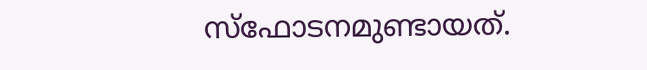സ്ഫോടനമുണ്ടായത്.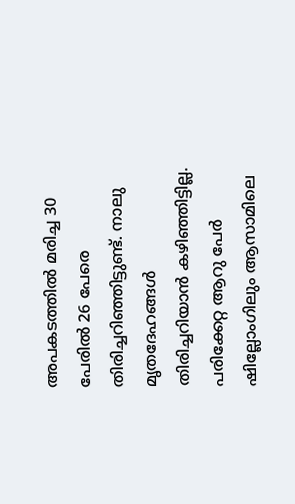അപകടത്തിൽ മരിച്ച 30 പേരിൽ 26 പേരെ തിരിച്ചറിഞ്ഞിട്ടുണ്ട്. നാലു മൃതദേഹങ്ങൾ തിരിച്ചറിയാൻ കഴിഞ്ഞിട്ടില്ല. പരിക്കേറ്റ ആറു പേർ ഷില്ലോംഗിലും ആസാമിലെ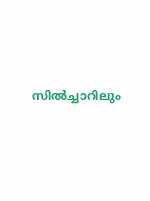സിൽച്ചാറിലും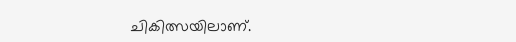ചികിത്സയിലാണ്.